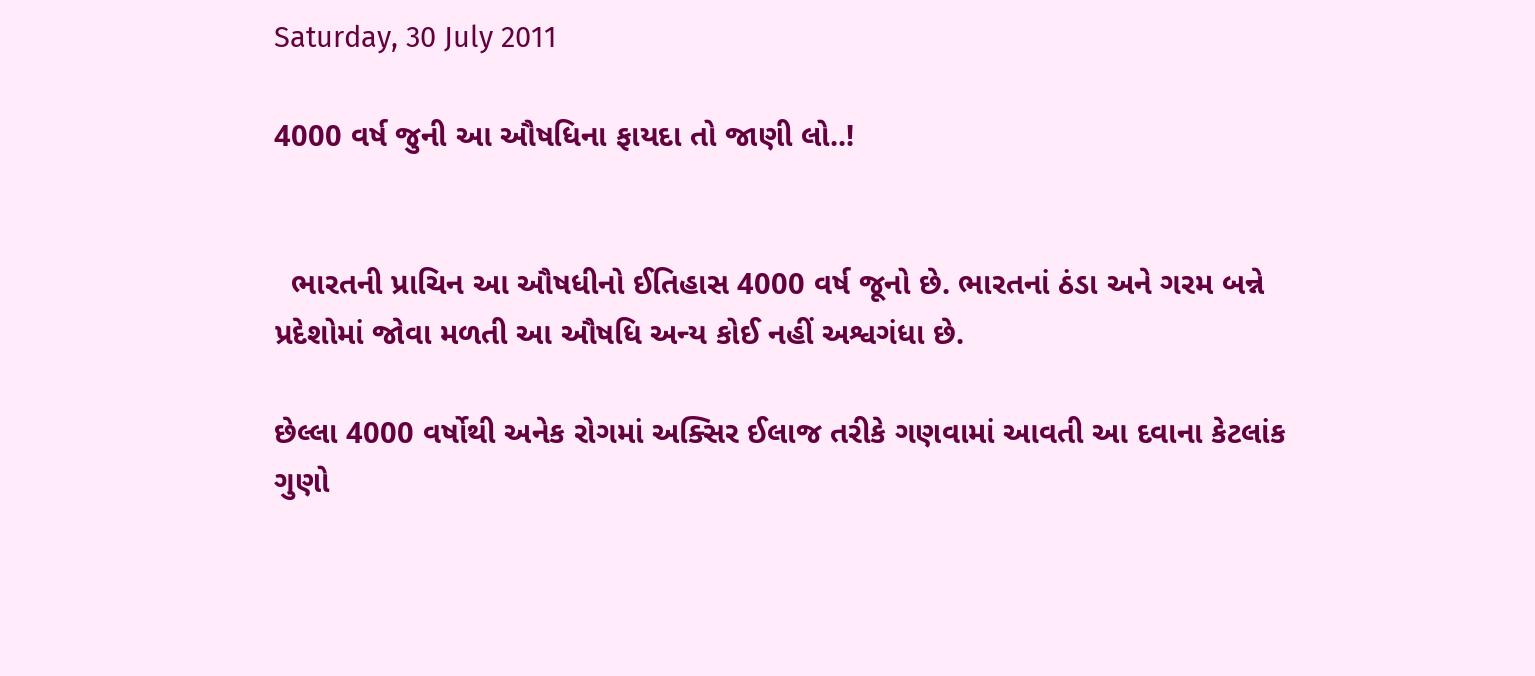Saturday, 30 July 2011

4000 વર્ષ જુની આ ઔષધિના ફાયદા તો જાણી લો..!


  ભારતની પ્રાચિન આ ઔષધીનો ઈતિહાસ 4000 વર્ષ જૂનો છે. ભારતનાં ઠંડા અને ગરમ બન્ને પ્રદેશોમાં જોવા મળતી આ ઔષધિ અન્ય કોઈ નહીં અશ્વગંધા છે.

છેલ્લા 4000 વર્ષોથી અનેક રોગમાં અક્સિર ઈલાજ તરીકે ગણવામાં આવતી આ દવાના કેટલાંક ગુણો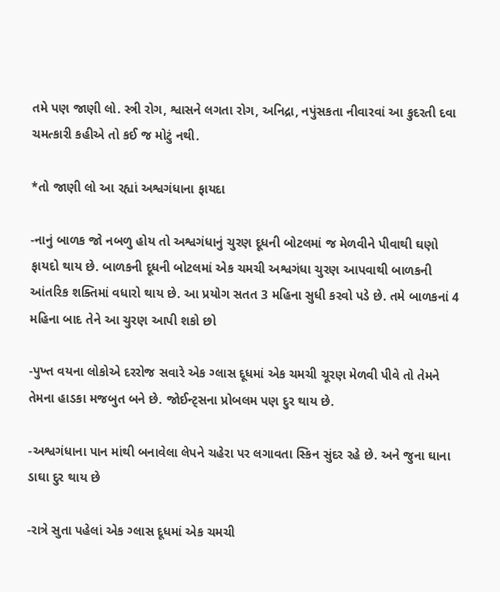તમે પણ જાણી લો. સ્ત્રી રોગ, શ્વાસને લગતા રોગ, અનિદ્રા, નપુંસકતા નીવારવાં આ કુદરતી દવા ચમત્કારી કહીએ તો કઈ જ મોટું નથી.

*તો જાણી લો આ રહ્યાં અશ્વગંધાના ફાયદા

-નાનું બાળક જો નબળુ હોય તો અશ્વગંધાનું ચુરણ દૂધની બોટલમાં જ મેળવીને પીવાથી ઘણો ફાયદો થાય છે. બાળકની દૂધની બોટલમાં એક ચમચી અશ્વગંધા ચુરણ આપવાથી બાળકની આંતરિક શક્તિમાં વધારો થાય છે. આ પ્રયોગ સતત 3 મહિના સુધી કરવો પડે છે. તમે બાળકનાં 4 મહિના બાદ તેને આ ચુરણ આપી શકો છો

-પુખ્ત વયના લોકોએ દરરોજ સવારે એક ગ્લાસ દૂધમાં એક ચમચી ચૂરણ મેળવી પીવે તો તેમને તેમના હાડકા મજબુત બને છે. જોઈન્ટ્સના પ્રોબલમ પણ દુર થાય છે.

-અશ્વગંધાના પાન માંથી બનાવેલા લેપને ચહેરા પર લગાવતા સ્કિન સુંદર રહે છે. અને જુના ઘાના ડાઘા દુર થાય છે

-રાત્રે સુતા પહેલાં એક ગ્લાસ દૂધમાં એક ચમચી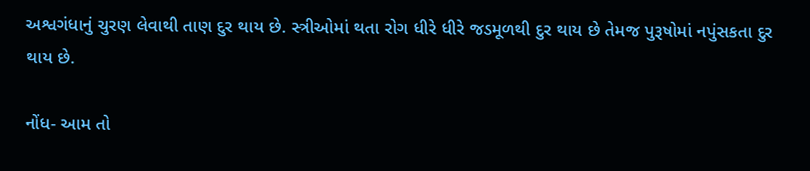અશ્વગંધાનું ચુરણ લેવાથી તાણ દુર થાય છે. સ્ત્રીઓમાં થતા રોગ ધીરે ધીરે જડમૂળથી દુર થાય છે તેમજ પુરૂષોમાં નપુંસકતા દુર થાય છે.

નોંધ- આમ તો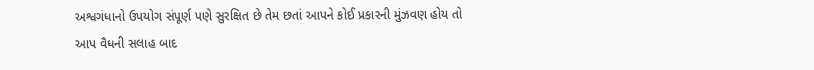અશ્વગંધાનો ઉપયોગ સંપૂર્ણ પણે સુરક્ષિત છે તેમ છતાં આપને કોઈ પ્રકારની મુંઝવણ હોય તો આપ વૈધની સલાહ બાદ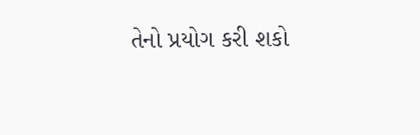તેનો પ્રયોગ કરી શકો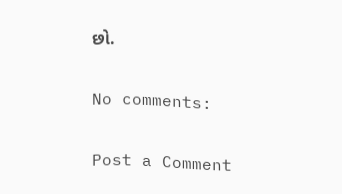છો.

No comments:

Post a Comment